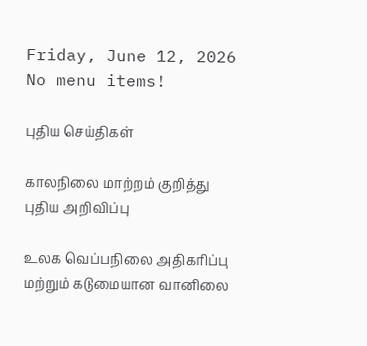Friday, June 12, 2026
No menu items!

புதிய செய்திகள்

காலநிலை மாற்றம் குறித்து புதிய அறிவிப்பு

உலக வெப்பநிலை அதிகரிப்பு மற்றும் கடுமையான வானிலை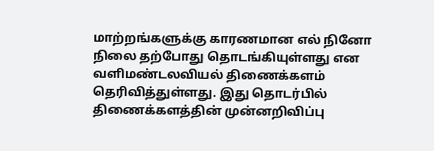மாற்றங்களுக்கு காரணமான எல் நினோ நிலை தற்போது தொடங்கியுள்ளது என வளிமண்டலவியல் திணைக்களம் தெரிவித்துள்ளது. இது தொடர்பில் திணைக்களத்தின் முன்னறிவிப்பு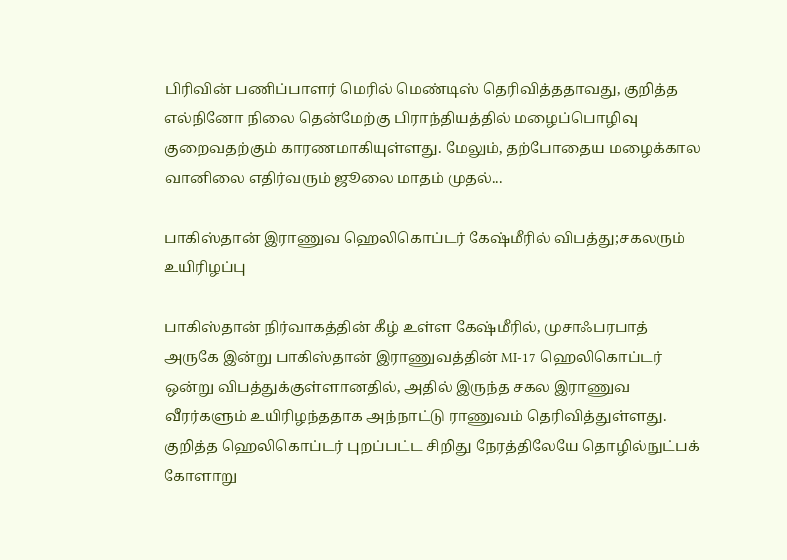பிரிவின் பணிப்பாளர் மெரில் மெண்டிஸ் தெரிவித்ததாவது, குறித்த எல்நினோ நிலை தென்மேற்கு பிராந்தியத்தில் மழைப்பொழிவு குறைவதற்கும் காரணமாகியுள்ளது. மேலும், தற்போதைய மழைக்கால வானிலை எதிர்வரும் ஜூலை மாதம் முதல்...

பாகிஸ்தான் இராணுவ ஹெலிகொப்டர் கேஷ்மீரில் விபத்து;சகலரும் உயிரிழப்பு

பாகிஸ்தான் நிர்வாகத்தின் கீழ் உள்ள கேஷ்மீரில், முசாஃபரபாத் அருகே இன்று பாகிஸ்தான் இராணுவத்தின் MI-17 ஹெலிகொப்டர் ஒன்று விபத்துக்குள்ளானதில், அதில் இருந்த சகல இராணுவ வீரர்களும் உயிரிழந்ததாக அந்நாட்டு ராணுவம் தெரிவித்துள்ளது. குறித்த ஹெலிகொப்டர் புறப்பட்ட சிறிது நேரத்திலேயே தொழில்நுட்பக் கோளாறு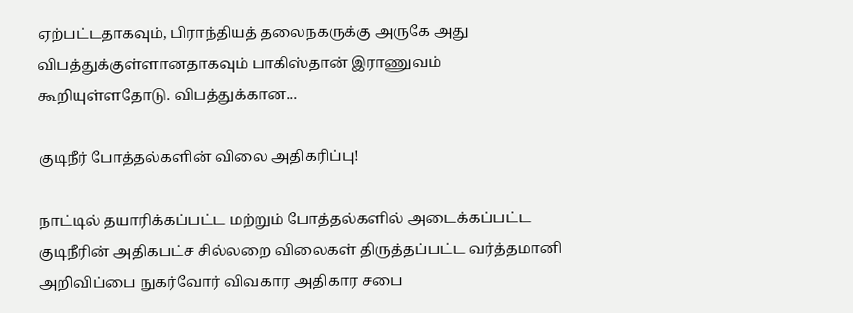ஏற்பட்டதாகவும், பிராந்தியத் தலைநகருக்கு அருகே அது விபத்துக்குள்ளானதாகவும் பாகிஸ்தான் இராணுவம் கூறியுள்ளதோடு. விபத்துக்கான...

குடிநீர் போத்தல்களின் விலை அதிகரிப்பு!

நாட்டில் தயாரிக்கப்பட்ட மற்றும் போத்தல்களில் அடைக்கப்பட்ட குடிநீரின் அதிகபட்ச சில்லறை விலைகள் திருத்தப்பட்ட வர்த்தமானி அறிவிப்பை நுகர்வோர் விவகார அதிகார சபை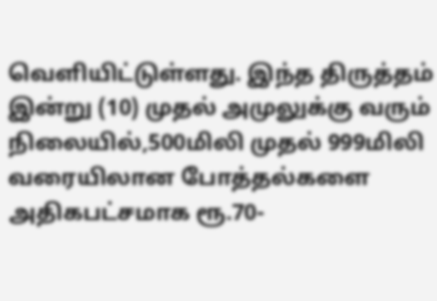வெளியிட்டுள்ளது. இந்த திருத்தம் இன்று (10) முதல் அமுலுக்கு வரும் நிலையில்,500மிலி முதல் 999மிலி வரையிலான போத்தல்களை அதிகபட்சமாக ரூ.70-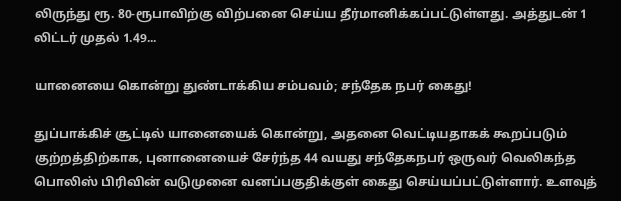லிருந்து ரூ. 80-ரூபாவிற்கு விற்பனை செய்ய தீர்மானிக்கப்பட்டுள்ளது. அத்துடன் 1 லிட்டர் முதல் 1.49...

யானையை கொன்று துண்டாக்கிய சம்பவம்; சந்தேக நபர் கைது!

துப்பாக்கிச் சூட்டில் யானையைக் கொன்று, அதனை வெட்டியதாகக் கூறப்படும் குற்றத்திற்காக, புனானையைச் சேர்ந்த 44 வயது சந்தேகநபர் ஒருவர் வெலிகந்த பொலிஸ் பிரிவின் வடுமுனை வனப்பகுதிக்குள் கைது செய்யப்பட்டுள்ளார். உளவுத்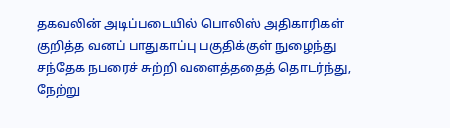தகவலின் அடிப்படையில் பொலிஸ் அதிகாரிகள் குறித்த வனப் பாதுகாப்பு பகுதிக்குள் நுழைந்து சந்தேக நபரைச் சுற்றி வளைத்ததைத் தொடர்ந்து, நேற்று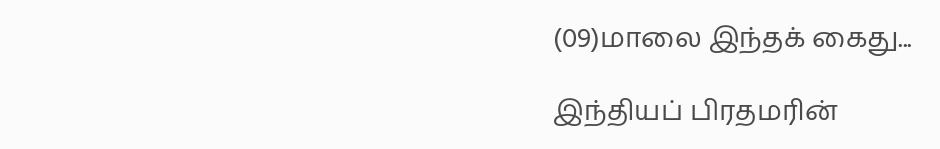(09)மாலை இந்தக் கைது...

இந்தியப் பிரதமரின்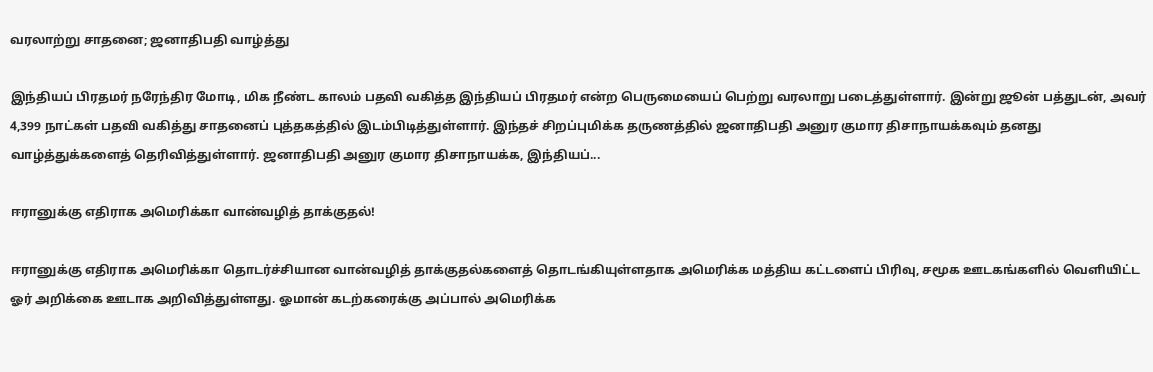வரலாற்று சாதனை; ஜனாதிபதி வாழ்த்து

இந்தியப் பிரதமர் நரேந்திர மோடி, மிக நீண்ட காலம் பதவி வகித்த இந்தியப் பிரதமர் என்ற பெருமையைப் பெற்று வரலாறு படைத்துள்ளார். இன்று ஜூன் பத்துடன், அவர் 4,399 நாட்கள் பதவி வகித்து சாதனைப் புத்தகத்தில் இடம்பிடித்துள்ளார். இந்தச் சிறப்புமிக்க தருணத்தில் ஜனாதிபதி அனுர குமார திசாநாயக்கவும் தனது வாழ்த்துக்களைத் தெரிவித்துள்ளார். ஜனாதிபதி அனுர குமார திசாநாயக்க, இந்தியப்...

ஈரானுக்கு எதிராக அமெரிக்கா வான்வழித் தாக்குதல்!

ஈரானுக்கு எதிராக அமெரிக்கா தொடர்ச்சியான வான்வழித் தாக்குதல்களைத் தொடங்கியுள்ளதாக அமெரிக்க மத்திய கட்டளைப் பிரிவு, சமூக ஊடகங்களில் வெளியிட்ட ஓர் அறிக்கை ஊடாக அறிவித்துள்ளது. ஓமான் கடற்கரைக்கு அப்பால் அமெரிக்க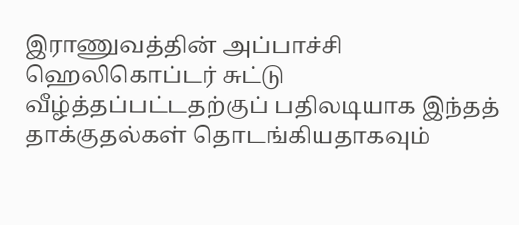இராணுவத்தின் அப்பாச்சி ஹெலிகொப்டர் சுட்டு வீழ்த்தப்பட்டதற்குப் பதிலடியாக இந்தத் தாக்குதல்கள் தொடங்கியதாகவும்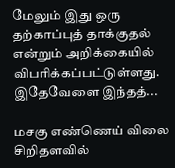மேலும் இது ஒரு தற்காப்புத் தாக்குதல் என்றும் அறிக்கையில் விபரிக்கப்பட்டுள்ளது. இதேவேளை இந்தத்...

மசகு எண்ணெய் விலை சிறிதளவில்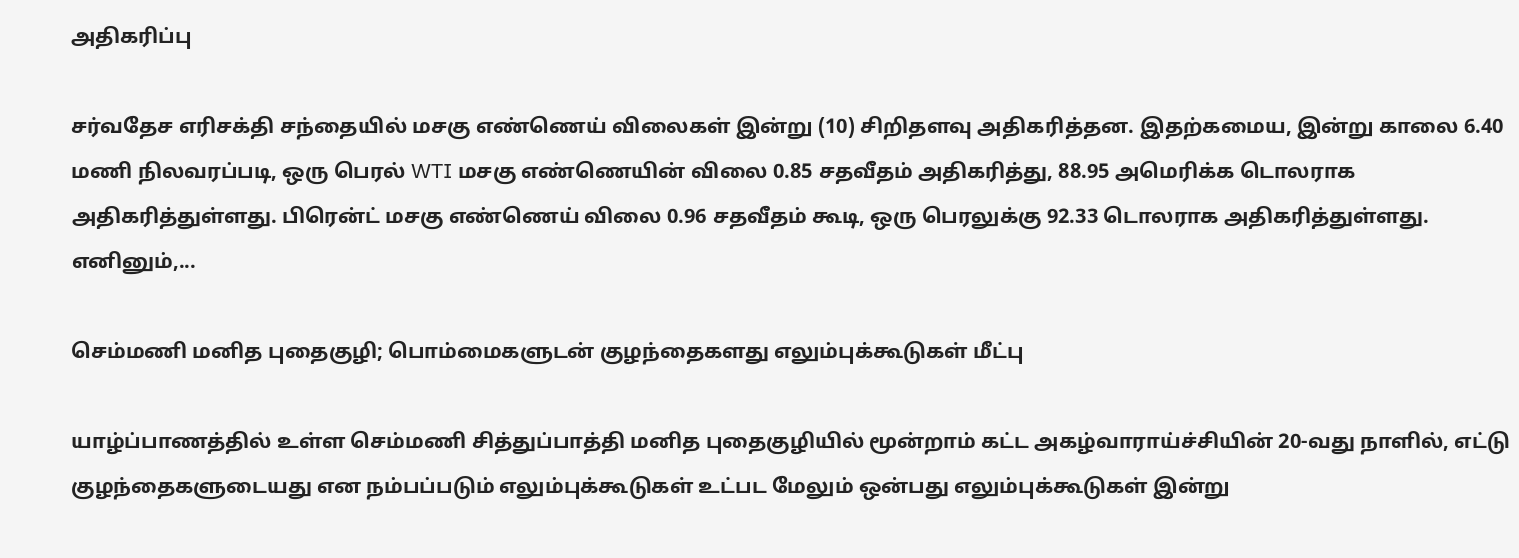அதிகரிப்பு

சர்வதேச எரிசக்தி சந்தையில் மசகு எண்ணெய் விலைகள் இன்று (10) சிறிதளவு அதிகரித்தன. இதற்கமைய, இன்று காலை 6.40 மணி நிலவரப்படி, ஒரு பெரல் WTI மசகு எண்ணெயின் விலை 0.85 சதவீதம் அதிகரித்து, 88.95 அமெரிக்க டொலராக அதிகரித்துள்ளது. பிரென்ட் மசகு எண்ணெய் விலை 0.96 சதவீதம் கூடி, ஒரு பெரலுக்கு 92.33 டொலராக அதிகரித்துள்ளது. எனினும்,...

செம்மணி மனித புதைகுழி; பொம்மைகளுடன் குழந்தைகளது எலும்புக்கூடுகள் மீட்பு

யாழ்ப்பாணத்தில் உள்ள செம்மணி சித்துப்பாத்தி மனித புதைகுழியில் மூன்றாம் கட்ட அகழ்வாராய்ச்சியின் 20-வது நாளில், எட்டு குழந்தைகளுடையது என நம்பப்படும் எலும்புக்கூடுகள் உட்பட மேலும் ஒன்பது எலும்புக்கூடுகள் இன்று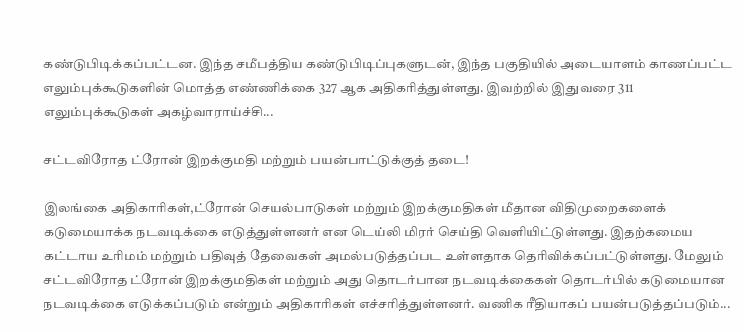கண்டுபிடிக்கப்பட்டன. இந்த சமீபத்திய கண்டுபிடிப்புகளுடன், இந்த பகுதியில் அடையாளம் காணப்பட்ட எலும்புக்கூடுகளின் மொத்த எண்ணிக்கை 327 ஆக அதிகரித்துள்ளது. இவற்றில் இதுவரை 311 எலும்புக்கூடுகள் அகழ்வாராய்ச்சி...

சட்டவிரோத ட்ரோன் இறக்குமதி மற்றும் பயன்பாட்டுக்குத் தடை!

இலங்கை அதிகாரிகள்,ட்ரோன் செயல்பாடுகள் மற்றும் இறக்குமதிகள் மீதான விதிமுறைகளைக் கடுமையாக்க நடவடிக்கை எடுத்துள்ளனர் என டெய்லி மிரர் செய்தி வெளியிட்டுள்ளது. இதற்கமைய கட்டாய உரிமம் மற்றும் பதிவுத் தேவைகள் அமல்படுத்தப்பட உள்ளதாக தெரிவிக்கப்பட்டுள்ளது. மேலும் சட்டவிரோத ட்ரோன் இறக்குமதிகள் மற்றும் அது தொடர்பான நடவடிக்கைகள் தொடர்பில் கடுமையான நடவடிக்கை எடுக்கப்படும் என்றும் அதிகாரிகள் எச்சரித்துள்ளனர். வணிக ரீதியாகப் பயன்படுத்தப்படும்...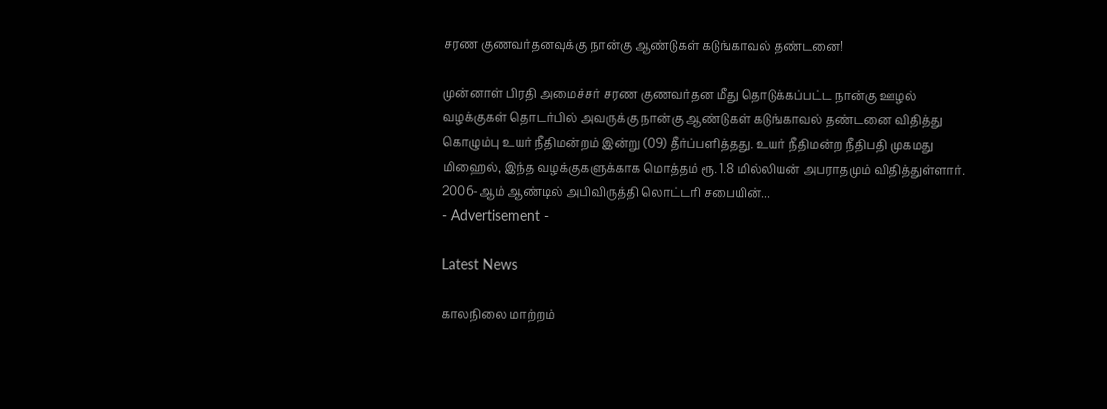சரண குணவர்தனவுக்கு நான்கு ஆண்டுகள் கடுங்காவல் தண்டனை!

முன்னாள் பிரதி அமைச்சர் சரண குணவர்தன மீது தொடுக்கப்பட்ட நான்கு ஊழல் வழக்குகள் தொடர்பில் அவருக்கு நான்கு ஆண்டுகள் கடுங்காவல் தண்டனை விதித்து கொழும்பு உயர் நீதிமன்றம் இன்று (09) தீர்ப்பளித்தது. உயர் நீதிமன்ற நீதிபதி முகமது மிஹைல், இந்த வழக்குகளுக்காக மொத்தம் ரூ. 1.8 மில்லியன் அபராதமும் விதித்துள்ளார். 2006-ஆம் ஆண்டில் அபிவிருத்தி லொட்டரி சபையின்...
- Advertisement -

Latest News

காலநிலை மாற்றம்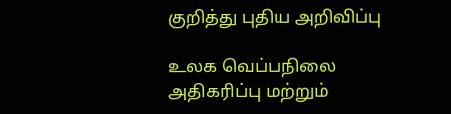குறித்து புதிய அறிவிப்பு

உலக வெப்பநிலை அதிகரிப்பு மற்றும்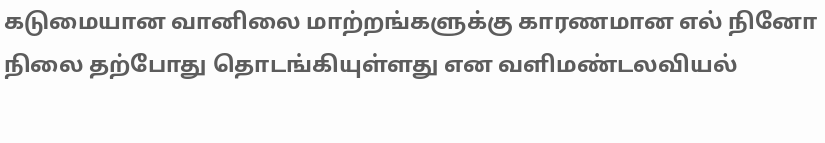கடுமையான வானிலை மாற்றங்களுக்கு காரணமான எல் நினோ நிலை தற்போது தொடங்கியுள்ளது என வளிமண்டலவியல்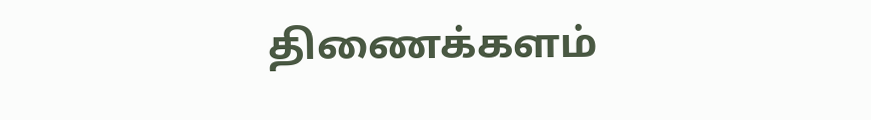திணைக்களம்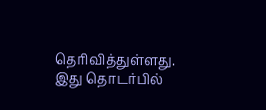தெரிவித்துள்ளது. இது தொடர்பில்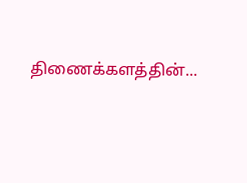திணைக்களத்தின்...